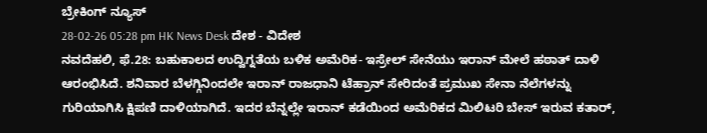ಬ್ರೇಕಿಂಗ್ ನ್ಯೂಸ್
28-02-26 05:28 pm HK News Desk ದೇಶ - ವಿದೇಶ
ನವದೆಹಲಿ, ಫೆ.28: ಬಹುಕಾಲದ ಉದ್ವಿಗ್ನತೆಯ ಬಳಿಕ ಅಮೆರಿಕ- ಇಸ್ರೇಲ್ ಸೇನೆಯು ಇರಾನ್ ಮೇಲೆ ಹಠಾತ್ ದಾಳಿ ಆರಂಭಿಸಿದೆ. ಶನಿವಾರ ಬೆಳಗ್ಗಿನಿಂದಲೇ ಇರಾನ್ ರಾಜಧಾನಿ ಟೆಹ್ರಾನ್ ಸೇರಿದಂತೆ ಪ್ರಮುಖ ಸೇನಾ ನೆಲೆಗಳನ್ನು ಗುರಿಯಾಗಿಸಿ ಕ್ಷಿಪಣಿ ದಾಳಿಯಾಗಿದೆ. ಇದರ ಬೆನ್ನಲ್ಲೇ ಇರಾನ್ ಕಡೆಯಿಂದ ಅಮೆರಿಕದ ಮಿಲಿಟರಿ ಬೇಸ್ ಇರುವ ಕತಾರ್,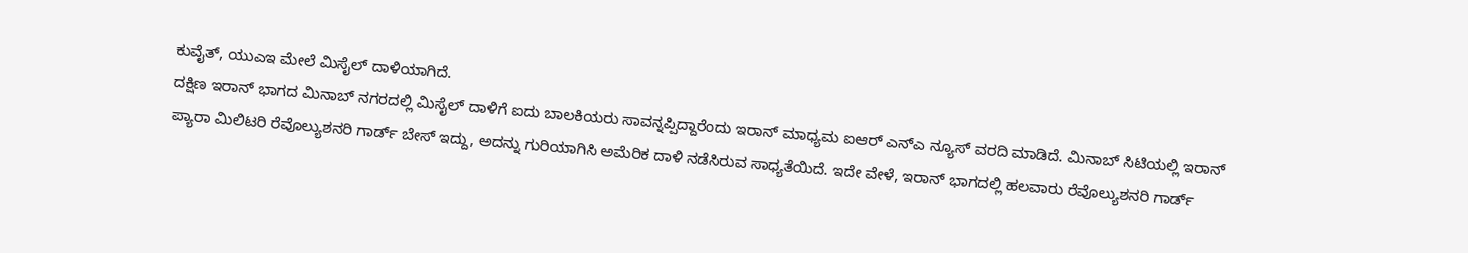ಕುವೈತ್, ಯುಎಇ ಮೇಲೆ ಮಿಸೈಲ್ ದಾಳಿಯಾಗಿದೆ.
ದಕ್ಷಿಣ ಇರಾನ್ ಭಾಗದ ಮಿನಾಬ್ ನಗರದಲ್ಲಿ ಮಿಸೈಲ್ ದಾಳಿಗೆ ಐದು ಬಾಲಕಿಯರು ಸಾವನ್ನಪ್ಪಿದ್ದಾರೆಂದು ಇರಾನ್ ಮಾಧ್ಯಮ ಐಆರ್ ಎನ್ಎ ನ್ಯೂಸ್ ವರದಿ ಮಾಡಿದೆ. ಮಿನಾಬ್ ಸಿಟಿಯಲ್ಲಿ ಇರಾನ್ ಪ್ಯಾರಾ ಮಿಲಿಟರಿ ರೆವೊಲ್ಯುಶನರಿ ಗಾರ್ಡ್ ಬೇಸ್ ಇದ್ದು, ಅದನ್ನು ಗುರಿಯಾಗಿಸಿ ಅಮೆರಿಕ ದಾಳಿ ನಡೆಸಿರುವ ಸಾಧ್ಯತೆಯಿದೆ. ಇದೇ ವೇಳೆ, ಇರಾನ್ ಭಾಗದಲ್ಲಿ ಹಲವಾರು ರೆವೊಲ್ಯುಶನರಿ ಗಾರ್ಡ್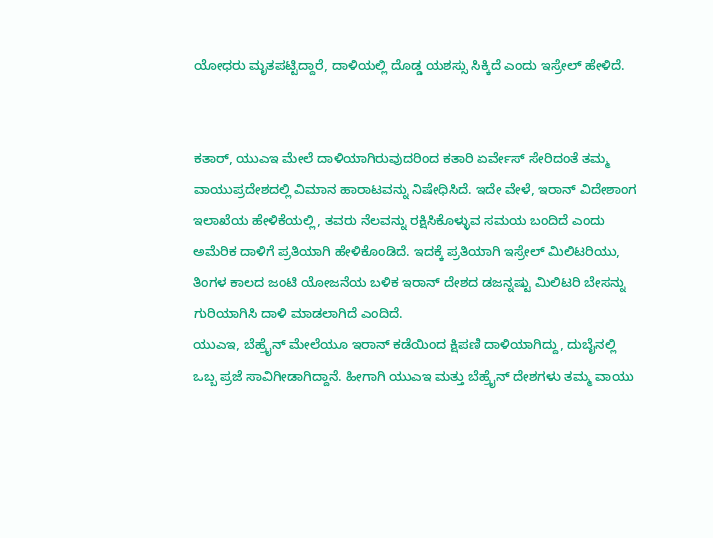ಯೋಧರು ಮೃತಪಟ್ಟಿದ್ದಾರೆ, ದಾಳಿಯಲ್ಲಿ ದೊಡ್ಡ ಯಶಸ್ಸು ಸಿಕ್ಕಿದೆ ಎಂದು ಇಸ್ರೇಲ್ ಹೇಳಿದೆ.


ಕತಾರ್, ಯುಎಇ ಮೇಲೆ ದಾಳಿಯಾಗಿರುವುದರಿಂದ ಕತಾರಿ ಏರ್ವೇಸ್ ಸೇರಿದಂತೆ ತಮ್ಮ ವಾಯುಪ್ರದೇಶದಲ್ಲಿ ವಿಮಾನ ಹಾರಾಟವನ್ನು ನಿಷೇಧಿಸಿದೆ. ಇದೇ ವೇಳೆ, ಇರಾನ್ ವಿದೇಶಾಂಗ ಇಲಾಖೆಯ ಹೇಳಿಕೆಯಲ್ಲಿ, ತವರು ನೆಲವನ್ನು ರಕ್ಷಿಸಿಕೊಳ್ಳುವ ಸಮಯ ಬಂದಿದೆ ಎಂದು ಅಮೆರಿಕ ದಾಳಿಗೆ ಪ್ರತಿಯಾಗಿ ಹೇಳಿಕೊಂಡಿದೆ. ಇದಕ್ಕೆ ಪ್ರತಿಯಾಗಿ ಇಸ್ರೇಲ್ ಮಿಲಿಟರಿಯು, ತಿಂಗಳ ಕಾಲದ ಜಂಟಿ ಯೋಜನೆಯ ಬಳಿಕ ಇರಾನ್ ದೇಶದ ಡಜನ್ನಷ್ಟು ಮಿಲಿಟರಿ ಬೇಸನ್ನು ಗುರಿಯಾಗಿಸಿ ದಾಳಿ ಮಾಡಲಾಗಿದೆ ಎಂದಿದೆ.
ಯುಎಇ, ಬೆಹ್ರೈನ್ ಮೇಲೆಯೂ ಇರಾನ್ ಕಡೆಯಿಂದ ಕ್ಷಿಪಣಿ ದಾಳಿಯಾಗಿದ್ದು, ದುಬೈನಲ್ಲಿ ಒಬ್ಬ ಪ್ರಜೆ ಸಾವಿಗೀಡಾಗಿದ್ದಾನೆ. ಹೀಗಾಗಿ ಯುಎಇ ಮತ್ತು ಬೆಹ್ರೈನ್ ದೇಶಗಳು ತಮ್ಮ ವಾಯು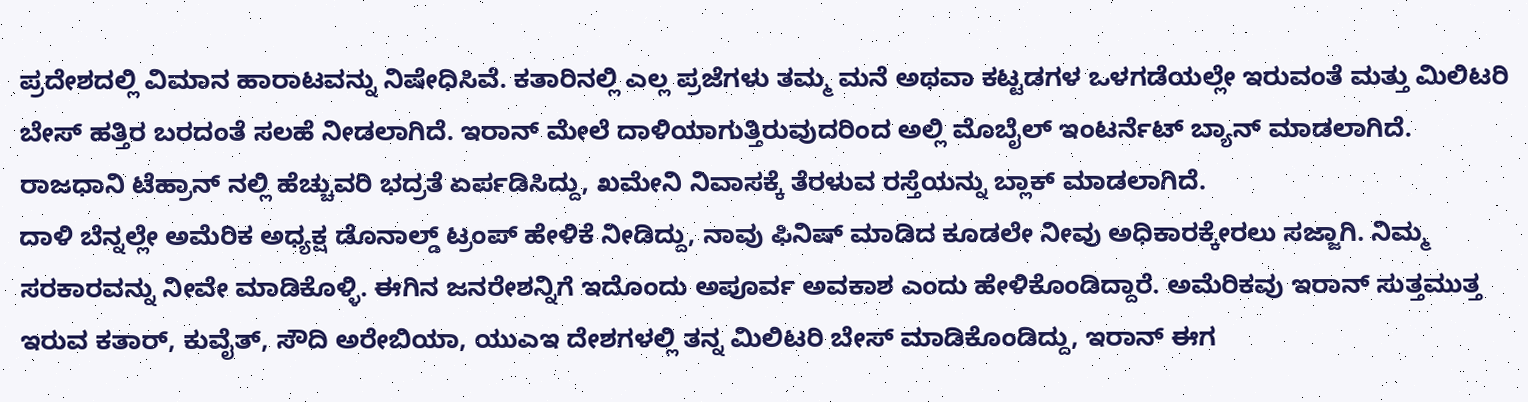ಪ್ರದೇಶದಲ್ಲಿ ವಿಮಾನ ಹಾರಾಟವನ್ನು ನಿಷೇಧಿಸಿವೆ. ಕತಾರಿನಲ್ಲಿ ಎಲ್ಲ ಪ್ರಜೆಗಳು ತಮ್ಮ ಮನೆ ಅಥವಾ ಕಟ್ಟಡಗಳ ಒಳಗಡೆಯಲ್ಲೇ ಇರುವಂತೆ ಮತ್ತು ಮಿಲಿಟರಿ ಬೇಸ್ ಹತ್ತಿರ ಬರದಂತೆ ಸಲಹೆ ನೀಡಲಾಗಿದೆ. ಇರಾನ್ ಮೇಲೆ ದಾಳಿಯಾಗುತ್ತಿರುವುದರಿಂದ ಅಲ್ಲಿ ಮೊಬೈಲ್ ಇಂಟರ್ನೆಟ್ ಬ್ಯಾನ್ ಮಾಡಲಾಗಿದೆ. ರಾಜಧಾನಿ ಟೆಹ್ರಾನ್ ನಲ್ಲಿ ಹೆಚ್ಚುವರಿ ಭದ್ರತೆ ಏರ್ಪಡಿಸಿದ್ದು, ಖಮೇನಿ ನಿವಾಸಕ್ಕೆ ತೆರಳುವ ರಸ್ತೆಯನ್ನು ಬ್ಲಾಕ್ ಮಾಡಲಾಗಿದೆ.
ದಾಳಿ ಬೆನ್ನಲ್ಲೇ ಅಮೆರಿಕ ಅಧ್ಯಕ್ಷ ಡೊನಾಲ್ಡ್ ಟ್ರಂಪ್ ಹೇಳಿಕೆ ನೀಡಿದ್ದು, ನಾವು ಫಿನಿಷ್ ಮಾಡಿದ ಕೂಡಲೇ ನೀವು ಅಧಿಕಾರಕ್ಕೇರಲು ಸಜ್ಜಾಗಿ. ನಿಮ್ಮ ಸರಕಾರವನ್ನು ನೀವೇ ಮಾಡಿಕೊಳ್ಳಿ. ಈಗಿನ ಜನರೇಶನ್ನಿಗೆ ಇದೊಂದು ಅಪೂರ್ವ ಅವಕಾಶ ಎಂದು ಹೇಳಿಕೊಂಡಿದ್ದಾರೆ. ಅಮೆರಿಕವು ಇರಾನ್ ಸುತ್ತಮುತ್ತ ಇರುವ ಕತಾರ್, ಕುವೈತ್, ಸೌದಿ ಅರೇಬಿಯಾ, ಯುಎಇ ದೇಶಗಳಲ್ಲಿ ತನ್ನ ಮಿಲಿಟರಿ ಬೇಸ್ ಮಾಡಿಕೊಂಡಿದ್ದು, ಇರಾನ್ ಈಗ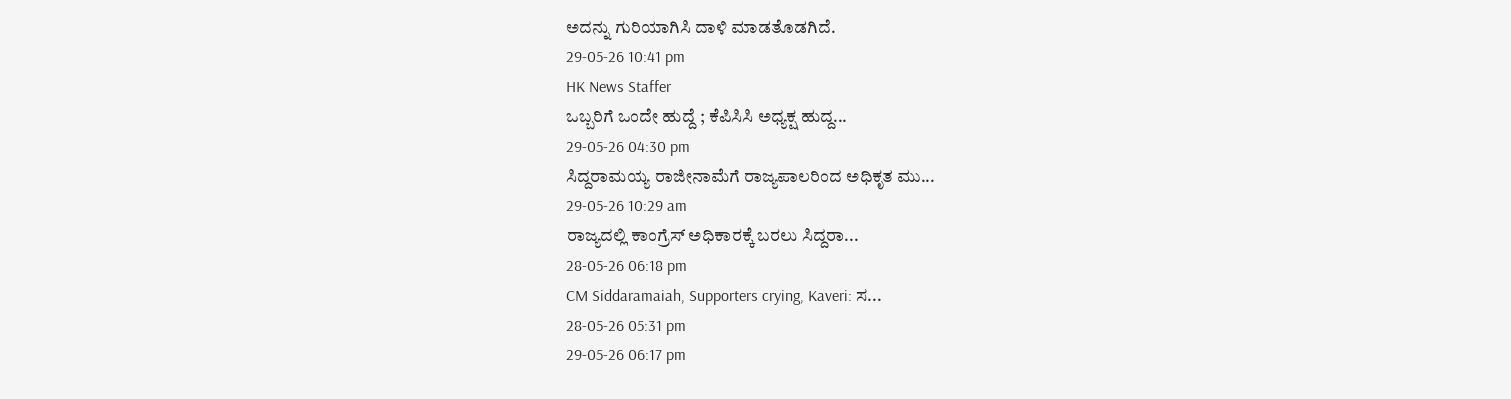ಅದನ್ನು ಗುರಿಯಾಗಿಸಿ ದಾಳಿ ಮಾಡತೊಡಗಿದೆ.
29-05-26 10:41 pm
HK News Staffer
ಒಬ್ಬರಿಗೆ ಒಂದೇ ಹುದ್ದೆ ; ಕೆಪಿಸಿಸಿ ಅಧ್ಯಕ್ಷ ಹುದ್ದ...
29-05-26 04:30 pm
ಸಿದ್ದರಾಮಯ್ಯ ರಾಜೀನಾಮೆಗೆ ರಾಜ್ಯಪಾಲರಿಂದ ಅಧಿಕೃತ ಮು...
29-05-26 10:29 am
ರಾಜ್ಯದಲ್ಲಿ ಕಾಂಗ್ರೆಸ್ ಅಧಿಕಾರಕ್ಕೆ ಬರಲು ಸಿದ್ದರಾ...
28-05-26 06:18 pm
CM Siddaramaiah, Supporters crying, Kaveri: ಸ...
28-05-26 05:31 pm
29-05-26 06:17 pm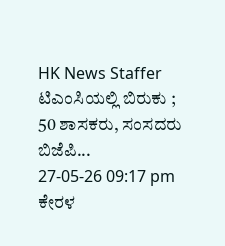HK News Staffer
ಟಿಎಂಸಿಯಲ್ಲಿ ಬಿರುಕು ; 50 ಶಾಸಕರು, ಸಂಸದರು ಬಿಜೆಪಿ...
27-05-26 09:17 pm
ಕೇರಳ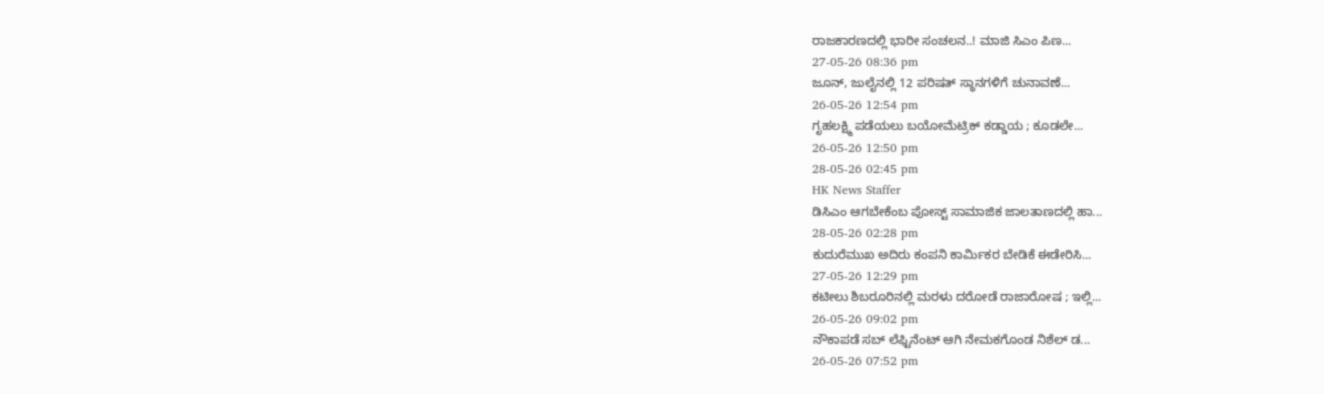ರಾಜಕಾರಣದಲ್ಲಿ ಭಾರೀ ಸಂಚಲನ..! ಮಾಜಿ ಸಿಎಂ ಪಿಣ...
27-05-26 08:36 pm
ಜೂನ್, ಜುಲೈನಲ್ಲಿ 12 ಪರಿಷತ್ ಸ್ಥಾನಗಳಿಗೆ ಚುನಾವಣೆ...
26-05-26 12:54 pm
ಗೃಹಲಕ್ಷ್ಮಿ ಪಡೆಯಲು ಬಯೋಮೆಟ್ರಿಕ್ ಕಡ್ಡಾಯ ; ಕೂಡಲೇ...
26-05-26 12:50 pm
28-05-26 02:45 pm
HK News Staffer
ಡಿಸಿಎಂ ಆಗಬೇಕೆಂಬ ಪೋಸ್ಟ್ ಸಾಮಾಜಿಕ ಜಾಲತಾಣದಲ್ಲಿ ಹಾ...
28-05-26 02:28 pm
ಕುದುರೆಮುಖ ಅದಿರು ಕಂಪನಿ ಕಾರ್ಮಿಕರ ಬೇಡಿಕೆ ಈಡೇರಿಸಿ...
27-05-26 12:29 pm
ಕಟೀಲು ಶಿಬರೂರಿನಲ್ಲಿ ಮರಳು ದರೋಡೆ ರಾಜಾರೋಷ ; ಇಲ್ಲಿ...
26-05-26 09:02 pm
ನೌಕಾಪಡೆ ಸಬ್ ಲೆಫ್ಟಿನೆಂಟ್ ಆಗಿ ನೇಮಕಗೊಂಡ ನಿಶೆಲ್ ಡ...
26-05-26 07:52 pm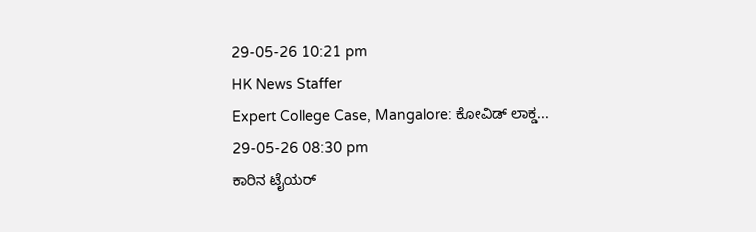29-05-26 10:21 pm
HK News Staffer
Expert College Case, Mangalore: ಕೋವಿಡ್ ಲಾಕ್ಡ...
29-05-26 08:30 pm
ಕಾರಿನ ಟೈಯರ್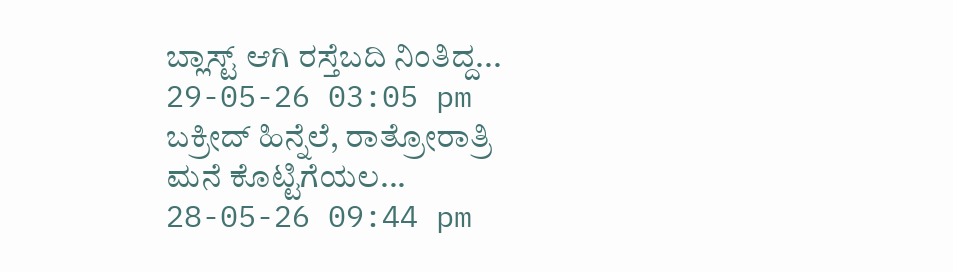ಬ್ಲಾಸ್ಟ್ ಆಗಿ ರಸ್ತೆಬದಿ ನಿಂತಿದ್ದ...
29-05-26 03:05 pm
ಬಕ್ರೀದ್ ಹಿನ್ನೆಲೆ, ರಾತ್ರೋರಾತ್ರಿ ಮನೆ ಕೊಟ್ಟಿಗೆಯಲ...
28-05-26 09:44 pm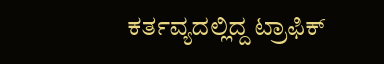ಕರ್ತವ್ಯದಲ್ಲಿದ್ದ ಟ್ರಾಫಿಕ್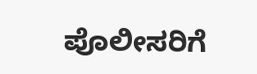ಪೊಲೀಸರಿಗೆ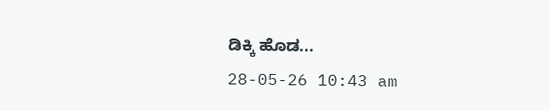ಡಿಕ್ಕಿ ಹೊಡ...
28-05-26 10:43 am